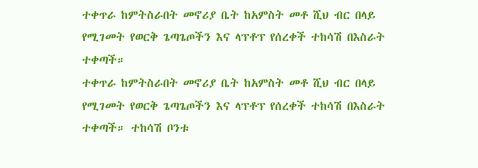ተቀጥራ ከምትስራበት መኖሪያ ቤት ከአምስት መቶ ሺህ ብር በላይ የሚገመት የወርቅ ጌጣጌጦችን እና ላፕቶፕ የሰረቀች ተከሳሽ በእስራት ተቀጣች።
ተቀጥራ ከምትስራበት መኖሪያ ቤት ከአምስት መቶ ሺህ ብር በላይ የሚገመት የወርቅ ጌጣጌጦችን እና ላፕቶፕ የሰረቀች ተከሳሽ በእስራት ተቀጣች። ተከሳሽ ቦንቱ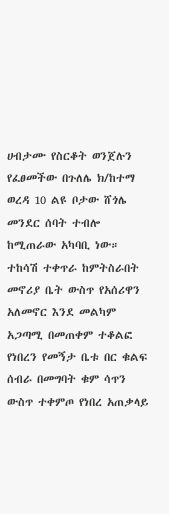ሀብታሙ የስርቆት ወንጀሉን የፈፀመችው በጉለሌ ክ/ከተማ ወረዳ 10 ልዩ ቦታው ሸጎሌ መንደር ሰባት ተብሎ ከሚጠራው አካባቢ ነው። ተከሳሽ ተቀጥራ ከምትስራበት መኖሪያ ቤት ውስጥ የአሰሪዋን አለመኖር እንደ መልካም አጋጣሚ በመጠቀም ተቆልፎ የነበረን የመኝታ ቤቱ በር ቁልፍ ሰብራ በመግባት ቁም ሳጥን ውስጥ ተቀምጦ የነበረ አጠቃላይ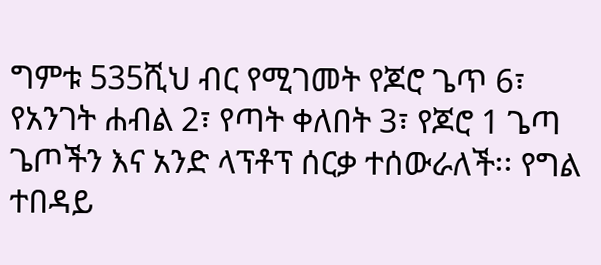ግምቱ 535ሺህ ብር የሚገመት የጆሮ ጌጥ 6፣ የአንገት ሐብል 2፣ የጣት ቀለበት 3፣ የጆሮ 1 ጌጣ ጌጦችን እና አንድ ላፕቶፕ ሰርቃ ተሰውራለች፡፡ የግል ተበዳይ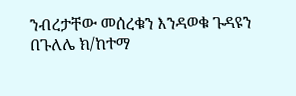ንብረታቸው መሰረቁን እንዳወቁ ጉዳዩን በጉለሌ ክ/ከተማ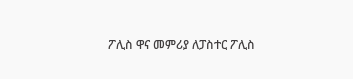ፖሊስ ዋና መምሪያ ለፓስተር ፖሊስ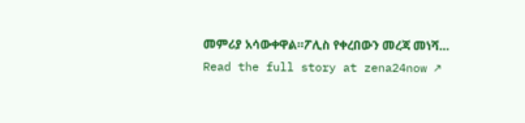መምሪያ አሳውቀዋል።ፖሊስ የቀረበውን መረጃ መነሻ…
Read the full story at zena24now ↗